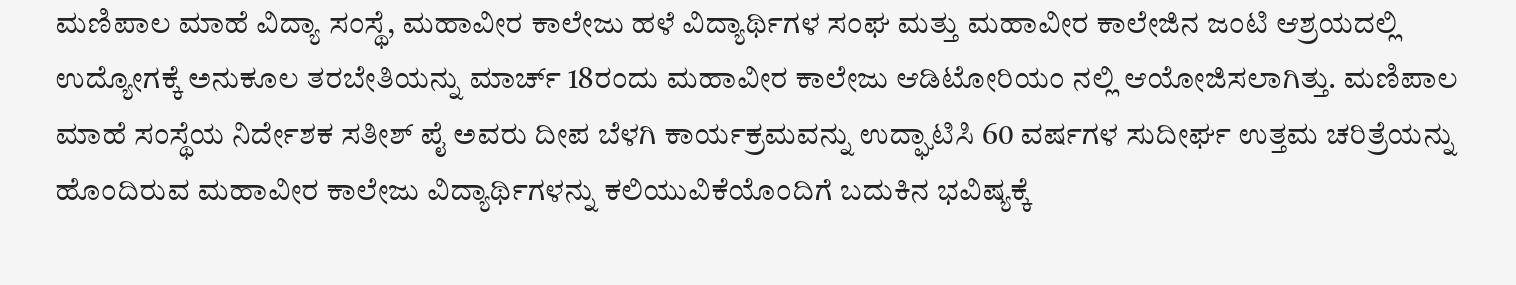ಮಣಿಪಾಲ ಮಾಹೆ ವಿದ್ಯಾ ಸಂಸ್ಥೆ, ಮಹಾವೀರ ಕಾಲೇಜು ಹಳೆ ವಿದ್ಯಾರ್ಥಿಗಳ ಸಂಘ ಮತ್ತು ಮಹಾವೀರ ಕಾಲೇಜಿನ ಜಂಟಿ ಆಶ್ರಯದಲ್ಲಿ ಉದ್ಯೋಗಕ್ಕೆ ಅನುಕೂಲ ತರಬೇತಿಯನ್ನು ಮಾರ್ಚ್ 18ರಂದು ಮಹಾವೀರ ಕಾಲೇಜು ಆಡಿಟೋರಿಯಂ ನಲ್ಲಿ ಆಯೋಜಿಸಲಾಗಿತ್ತು. ಮಣಿಪಾಲ ಮಾಹೆ ಸಂಸ್ಥೆಯ ನಿರ್ದೇಶಕ ಸತೀಶ್ ಪೈ ಅವರು ದೀಪ ಬೆಳಗಿ ಕಾರ್ಯಕ್ರಮವನ್ನು ಉದ್ಘಾಟಿಸಿ 60 ವರ್ಷಗಳ ಸುದೀರ್ಘ ಉತ್ತಮ ಚರಿತ್ರೆಯನ್ನು ಹೊಂದಿರುವ ಮಹಾವೀರ ಕಾಲೇಜು ವಿದ್ಯಾರ್ಥಿಗಳನ್ನು ಕಲಿಯುವಿಕೆಯೊಂದಿಗೆ ಬದುಕಿನ ಭವಿಷ್ಯಕ್ಕೆ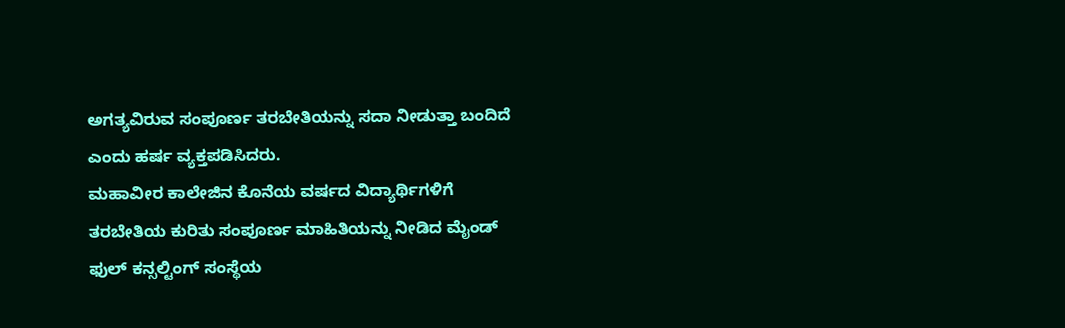ಅಗತ್ಯವಿರುವ ಸಂಪೂರ್ಣ ತರಬೇತಿಯನ್ನು ಸದಾ ನೀಡುತ್ತಾ ಬಂದಿದೆ ಎಂದು ಹರ್ಷ ವ್ಯಕ್ತಪಡಿಸಿದರು.
ಮಹಾವೀರ ಕಾಲೇಜಿನ ಕೊನೆಯ ವರ್ಷದ ವಿದ್ಯಾರ್ಥಿಗಳಿಗೆ ತರಬೇತಿಯ ಕುರಿತು ಸಂಪೂರ್ಣ ಮಾಹಿತಿಯನ್ನು ನೀಡಿದ ಮೈಂಡ್ ಫುಲ್ ಕನ್ಸಲ್ಟಿಂಗ್ ಸಂಸ್ಥೆಯ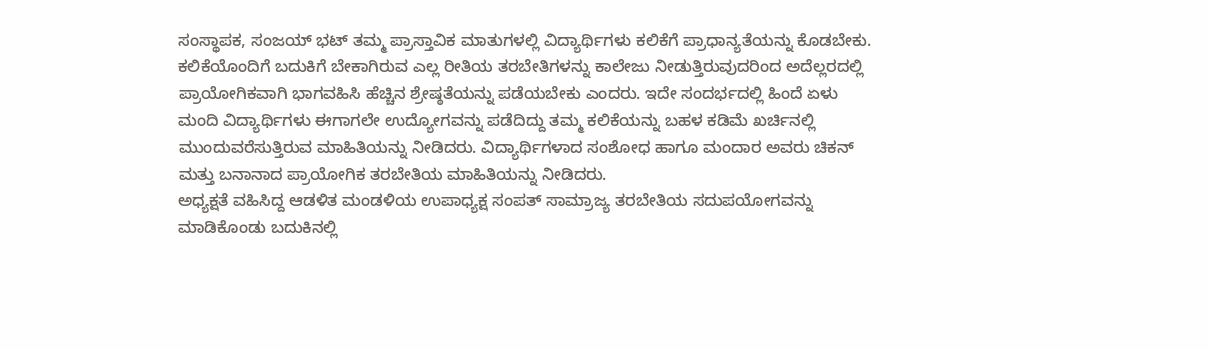ಸಂಸ್ಥಾಪಕ, ಸಂಜಯ್ ಭಟ್ ತಮ್ಮ ಪ್ರಾಸ್ತಾವಿಕ ಮಾತುಗಳಲ್ಲಿ ವಿದ್ಯಾರ್ಥಿಗಳು ಕಲಿಕೆಗೆ ಪ್ರಾಧಾನ್ಯತೆಯನ್ನು ಕೊಡಬೇಕು. ಕಲಿಕೆಯೊಂದಿಗೆ ಬದುಕಿಗೆ ಬೇಕಾಗಿರುವ ಎಲ್ಲ ರೀತಿಯ ತರಬೇತಿಗಳನ್ನು ಕಾಲೇಜು ನೀಡುತ್ತಿರುವುದರಿಂದ ಅದೆಲ್ಲರದಲ್ಲಿ ಪ್ರಾಯೋಗಿಕವಾಗಿ ಭಾಗವಹಿಸಿ ಹೆಚ್ಚಿನ ಶ್ರೇಷ್ಠತೆಯನ್ನು ಪಡೆಯಬೇಕು ಎಂದರು. ಇದೇ ಸಂದರ್ಭದಲ್ಲಿ ಹಿಂದೆ ಏಳು ಮಂದಿ ವಿದ್ಯಾರ್ಥಿಗಳು ಈಗಾಗಲೇ ಉದ್ಯೋಗವನ್ನು ಪಡೆದಿದ್ದು ತಮ್ಮ ಕಲಿಕೆಯನ್ನು ಬಹಳ ಕಡಿಮೆ ಖರ್ಚಿನಲ್ಲಿ ಮುಂದುವರೆಸುತ್ತಿರುವ ಮಾಹಿತಿಯನ್ನು ನೀಡಿದರು. ವಿದ್ಯಾರ್ಥಿಗಳಾದ ಸಂಶೋಧ ಹಾಗೂ ಮಂದಾರ ಅವರು ಚಿಕನ್ ಮತ್ತು ಬನಾನಾದ ಪ್ರಾಯೋಗಿಕ ತರಬೇತಿಯ ಮಾಹಿತಿಯನ್ನು ನೀಡಿದರು.
ಅಧ್ಯಕ್ಷತೆ ವಹಿಸಿದ್ದ ಆಡಳಿತ ಮಂಡಳಿಯ ಉಪಾಧ್ಯಕ್ಷ ಸಂಪತ್ ಸಾಮ್ರಾಜ್ಯ ತರಬೇತಿಯ ಸದುಪಯೋಗವನ್ನು ಮಾಡಿಕೊಂಡು ಬದುಕಿನಲ್ಲಿ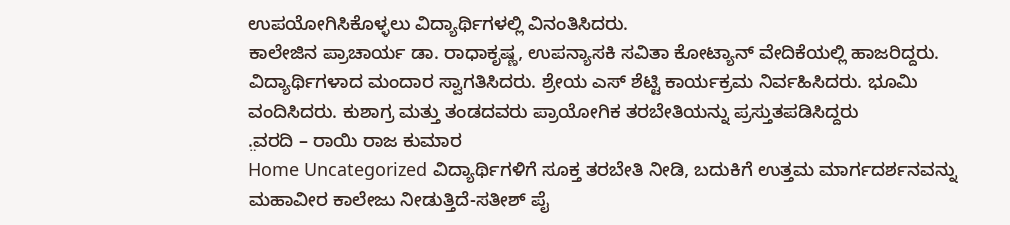ಉಪಯೋಗಿಸಿಕೊಳ್ಳಲು ವಿದ್ಯಾರ್ಥಿಗಳಲ್ಲಿ ವಿನಂತಿಸಿದರು.
ಕಾಲೇಜಿನ ಪ್ರಾಚಾರ್ಯ ಡಾ. ರಾಧಾಕೃಷ್ಣ, ಉಪನ್ಯಾಸಕಿ ಸವಿತಾ ಕೋಟ್ಯಾನ್ ವೇದಿಕೆಯಲ್ಲಿ ಹಾಜರಿದ್ದರು. ವಿದ್ಯಾರ್ಥಿಗಳಾದ ಮಂದಾರ ಸ್ವಾಗತಿಸಿದರು. ಶ್ರೇಯ ಎಸ್ ಶೆಟ್ಟಿ ಕಾರ್ಯಕ್ರಮ ನಿರ್ವಹಿಸಿದರು. ಭೂಮಿ ವಂದಿಸಿದರು. ಕುಶಾಗ್ರ ಮತ್ತು ತಂಡದವರು ಪ್ರಾಯೋಗಿಕ ತರಬೇತಿಯನ್ನು ಪ್ರಸ್ತುತಪಡಿಸಿದ್ದರು
.̤ವರದಿ – ರಾಯಿ ರಾಜ ಕುಮಾರ
Home Uncategorized ವಿದ್ಯಾರ್ಥಿಗಳಿಗೆ ಸೂಕ್ತ ತರಬೇತಿ ನೀಡಿ, ಬದುಕಿಗೆ ಉತ್ತಮ ಮಾರ್ಗದರ್ಶನವನ್ನು ಮಹಾವೀರ ಕಾಲೇಜು ನೀಡುತ್ತಿದೆ-ಸತೀಶ್ ಪೈ